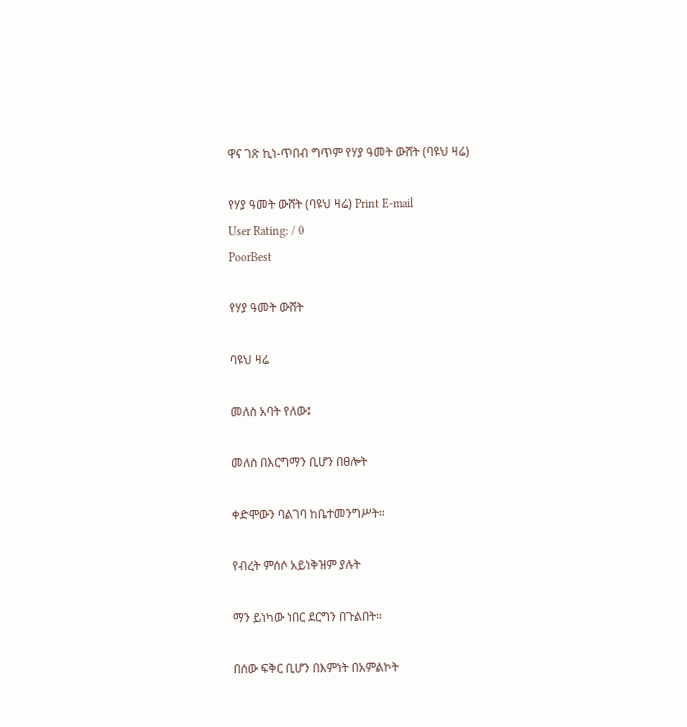ዋና ገጽ ኪነ-ጥበብ ግጥም የሃያ ዓመት ውሸት (ባዩህ ዛሬ)

የሃያ ዓመት ውሸት (ባዩህ ዛሬ) Print E-mail
User Rating: / 0
PoorBest

የሃያ ዓመት ውሸት

ባዩህ ዛሬ

መለስ አባት የለው፤

መለስ በእርግማን ቢሆን በፀሎት

ቀድሞውን ባልገባ ከቤተመንግሥት።

የብረት ምሰሶ አይነቅዝም ያሉት

ማን ይነካው ነበር ደርግን በጉልበት።

በሰው ፍቅር ቢሆን በእምነት በአምልኮት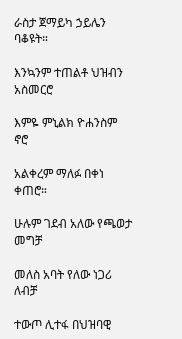ራስታ ጀማይካ ኃይሌን ባቆዩት።

እንኳንም ተጠልቶ ህዝብን አስመርሮ

እምዬ ምኒልክ ዮሐንስም ኖሮ

አልቀረም ማለፉ በቀነ ቀጠሮ።

ሁሉም ገደብ አለው የጫወታ መግቻ

መለስ አባት የለው ነጋሪ ለብቻ

ተውጦ ሊተፋ በህዝባዊ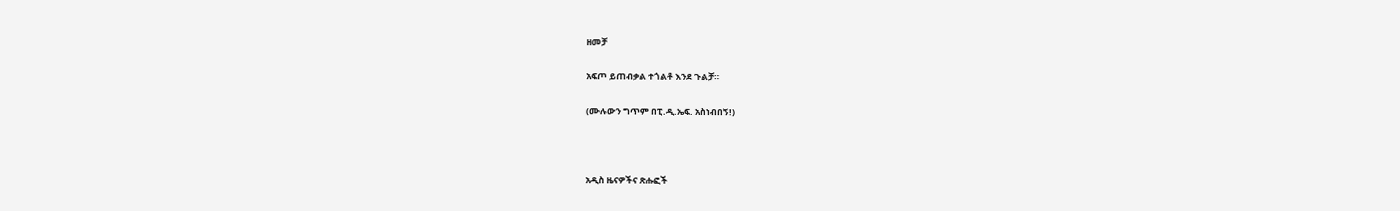ዘመቻ

አፍጦ ይጠብቃል ተጎልቶ እንደ ጉልቻ።

(ሙሉውን ግጥም በፒ.ዲ.ኤፍ. አስነብበኝ!)



አዲስ ዜናዎችና ጽሑፎች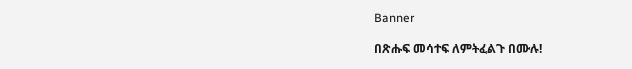Banner

በጽሑፍ መሳተፍ ለምትፈልጉ በሙሉ!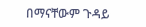በማናቸውም ጉዳይ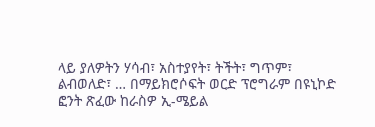ላይ ያለዎትን ሃሳብ፣ አስተያየት፣ ትችት፣ ግጥም፣ ልብወለድ፣ … በማይክሮሶፍት ወርድ ፕሮግራም በዩኒኮድ ፎንት ጽፈው ከራስዎ ኢ-ሜይል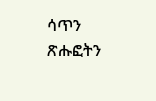ሳጥን ጽሑፎትን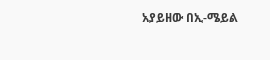አያይዘው በኢ-ሜይል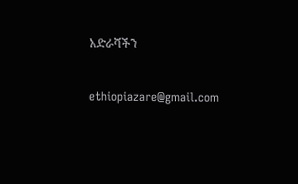አድራሻችን

ethiopiazare@gmail.com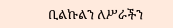ቢልኩልን ለሥራችን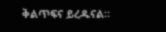ቅልጥፍና ይረዱናል።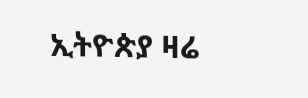ኢትዮጵያ ዛሬ